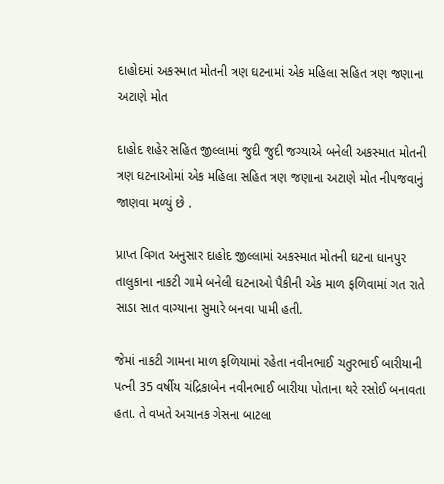દાહોદમાં અકસ્માત મોતની ત્રણ ઘટનામાં એક મહિલા સહિત ત્રણ જણાના અટાણે મોત

દાહોદ શહેર સહિત જીલ્લામાં જુદી જુદી જગ્યાએ બનેલી અકસ્માત મોતની ત્રણ ઘટનાઓમાં એક મહિલા સહિત ત્રણ જણાના અટાણે મોત નીપજવાનું જાણવા મળ્યું છે .

પ્રાપ્ત વિગત અનુસાર દાહોદ જીલ્લામાં અકસ્માત મોતની ઘટના ધાનપુર તાલુકાના નાકટી ગામે બનેલી ઘટનાઓ પૈકીની એક માળ ફળિવામાં ગત રાતે સાડા સાત વાગ્યાના સુમારે બનવા પામી હતી.

જેમાં નાકટી ગામના માળ ફળિયામાં રહેતા નવીનભાઈ ચતુરભાઈ બારીયાની પત્ની 35 વર્ષીય ચંદ્રિકાબેન નવીનભાઈ બારીયા પોતાના થરે રસોઈ બનાવતા હતા. તે વખતે અચાનક ગેસના બાટલા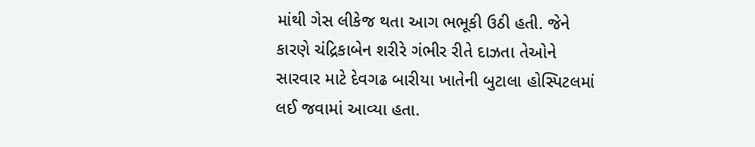માંથી ગેસ લીકેજ થતા આગ ભભૂકી ઉઠી હતી. જેને કારણે ચંદ્રિકાબેન શરીરે ગંભીર રીતે દાઝતા તેઓને સારવાર માટે દેવગઢ બારીયા ખાતેની બુટાલા હોસ્પિટલમાં લઈ જવામાં આવ્યા હતા.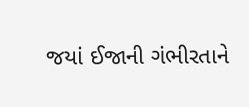જયાં ઈજાની ગંભીરતાને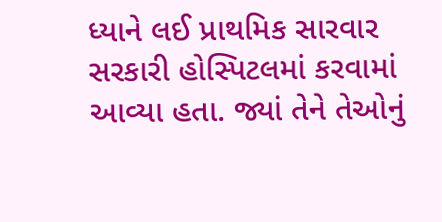ધ્યાને લઈ પ્રાથમિક સારવાર સરકારી હોસ્પિટલમાં કરવામાં આવ્યા હતા. જ્યાં તેને તેઓનું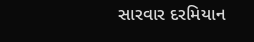સારવાર દરમિયાન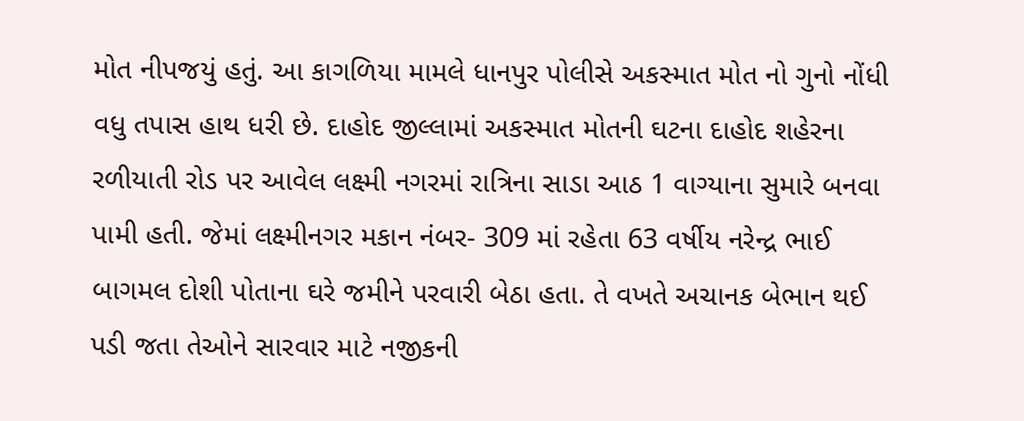મોત નીપજયું હતું. આ કાગળિયા મામલે ધાનપુર પોલીસે અકસ્માત મોત નો ગુનો નોંધી વધુ તપાસ હાથ ધરી છે. દાહોદ જીલ્લામાં અકસ્માત મોતની ઘટના દાહોદ શહેરના રળીયાતી રોડ પર આવેલ લક્ષ્મી નગરમાં રાત્રિના સાડા આઠ 1 વાગ્યાના સુમારે બનવા પામી હતી. જેમાં લક્ષ્મીનગર મકાન નંબર- 309 માં રહેતા 63 વર્ષીય નરેન્દ્ર ભાઈ બાગમલ દોશી પોતાના ઘરે જમીને પરવારી બેઠા હતા. તે વખતે અચાનક બેભાન થઈ પડી જતા તેઓને સારવાર માટે નજીકની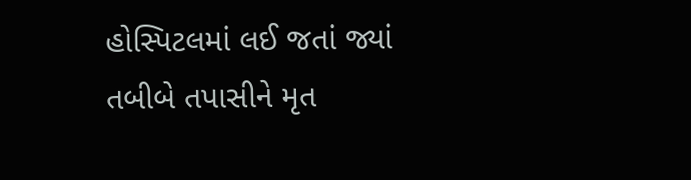હોસ્પિટલમાં લઈ જતાં જ્યાં તબીબે તપાસીને મૃત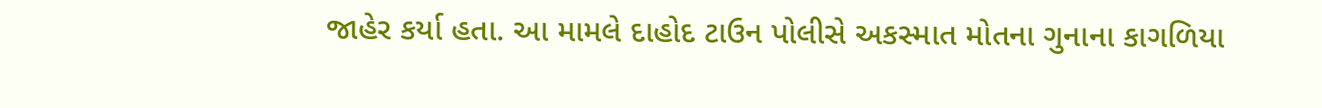જાહેર કર્યા હતા. આ મામલે દાહોદ ટાઉન પોલીસે અકસ્માત મોતના ગુનાના કાગળિયા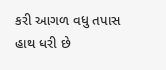કરી આગળ વધુ તપાસ હાથ ધરી છે